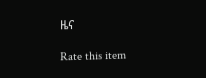ዜና

Rate this item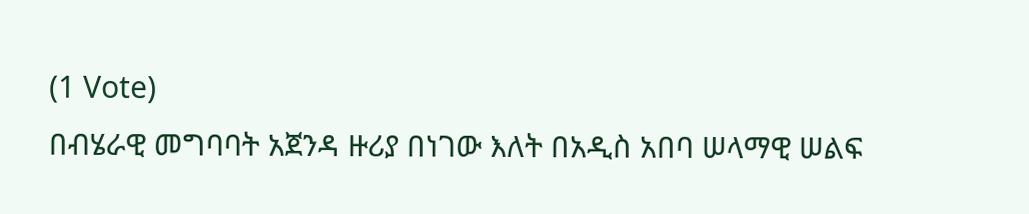(1 Vote)
በብሄራዊ መግባባት አጀንዳ ዙሪያ በነገው እለት በአዲስ አበባ ሠላማዊ ሠልፍ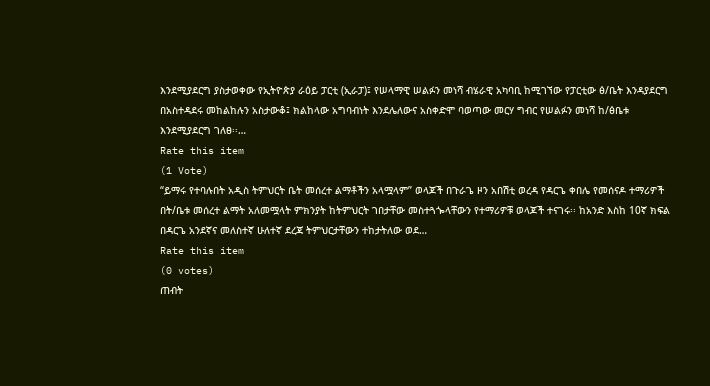እንደሚያደርግ ያስታወቀው የኢትዮጵያ ራዕይ ፓርቲ (ኢራፓ)፤ የሠላማዊ ሠልፉን መነሻ ብሄራዊ አካባቢ ከሚገኘው የፓርቲው ፅ/ቤት እንዳያደርግ በአስተዳደሩ መከልከሉን አስታውቆ፤ ክልከላው አግባብነት እንደሌለውና አስቀድሞ ባወጣው መርሃ ግብር የሠልፉን መነሻ ከ/ፅቤቱ እንደሚያደርግ ገለፀ፡፡…
Rate this item
(1 Vote)
“ይማሩ የተባሉበት አዲስ ትምህርት ቤት መሰረተ ልማቶችን አላሟላም” ወላጆች በጉራጌ ዞን አበሽቲ ወረዳ የዳርጌ ቀበሌ የመሰናዶ ተማሪዎች በት/ቤቱ መሰረተ ልማት አለመሟላት ምክንያት ከትምህርት ገበታቸው መስተጓጐላቸውን የተማሪዎቹ ወላጆች ተናገሩ፡፡ ከአንድ እስከ 10ኛ ክፍል በዳርጌ አንደኛና መለስተኛ ሁለተኛ ደረጃ ትምህርታቸውን ተከታትለው ወደ…
Rate this item
(0 votes)
ጠብት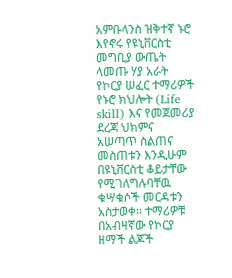አምቡላንስ ዝቅተኛ ኑሮ እየኖሩ የዩኒቨርስቲ መግቢያ ውጤት ላመጡ ሃያ አራት የኮርያ ሠፈር ተማሪዎች የኑሮ ክህሎት (Life skill) እና የመጀመሪያ ደረጃ ህክምና አሠጣጥ ስልጠና መስጠቱን እንዲሁም በዩኒቨርስቲ ቆይታቸው የሚገለግሉባቸዉ ቁሣቁሶች መርዳቱን አስታወቀ፡፡ ተማሪዎቹ በአብዛኛው የኮርያ ዘማች ልጆች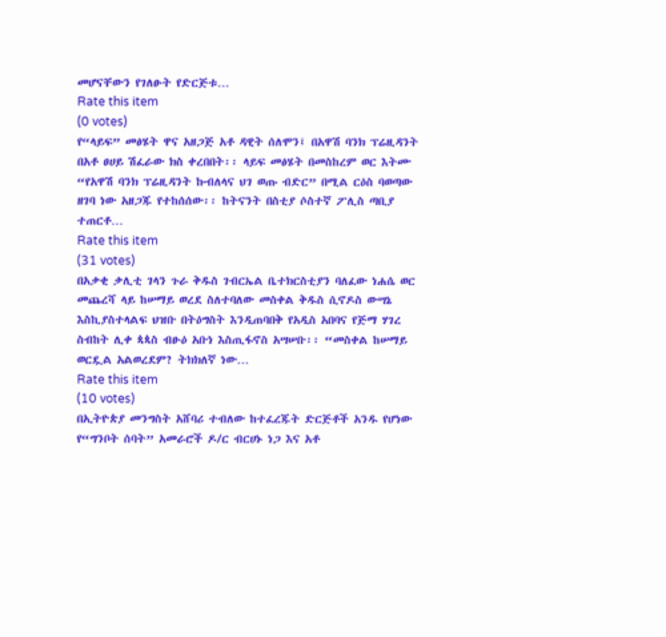መሆናቸውን የገለፁት የድርጅቱ…
Rate this item
(0 votes)
የ“ላይፍ” መፅሄት ዋና አዘጋጅ አቶ ዳዊት ሰለሞን፤ በአዋሽ ባንክ ፕሬዚዳንት በአቶ ፀሀይ ሽፈራው ክስ ቀረበበት፡፡ ላይፍ መፅሄት በመስከረም ወር እትሙ “የአዋሽ ባንክ ፕሬዚዳንት ኩብለላና ህገ ወጡ ብድር” በሚል ርዕስ ባወጣው ዘገባ ነው አዘጋጁ የተከሰሰው፡፡ ከትናንት በስቲያ ሶስተኛ ፖሊስ ጣቢያ ተጠርቶ…
Rate this item
(31 votes)
በአቃቂ ቃሊቲ ገላን ጉራ ቅዱስ ገብርኤል ቤተክርስቲያን ባለፈው ነሐሴ ወር መጨረሻ ላይ ከሠማይ ወረደ ስለተባለው መስቀል ቅዱስ ሲኖዶስ ውሣኔ እስኪያስተላልፍ ህዝቡ በትዕግስት እንዲጠባበቅ የአዲስ አበባና የጅማ ሃገረ ስብከት ሊቀ ጳጳስ ብፁዕ አቡነ እስጢፋኖስ አሣሠቡ፡፡ “መስቀል ከሠማይ ወርዷል አልወረደም? ትክክለኛ ነው…
Rate this item
(10 votes)
በኢትዮጵያ መንግስት አሸባሪ ተብለው ከተፈረጁት ድርጅቶች አንዱ የሆነው የ“ግንቦት ሰባት” አመራሮች ዶ/ር ብርሀኑ ነጋ እና አቶ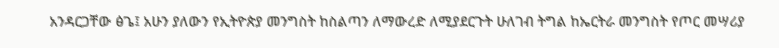አንዳርጋቸው ፅጌ፤ አሁን ያለውን የኢትዮጵያ መንግስት ከስልጣን ለማውረድ ለሚያደርጉት ሁለገብ ትግል ከኤርትራ መንግስት የጦር መሣሪያ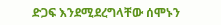ድጋፍ እንደሚደረግላቸው ሰሞኑን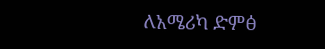ለአሜሪካ ድምፅ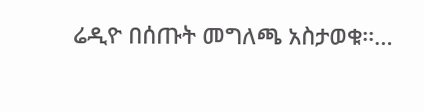ሬዲዮ በሰጡት መግለጫ አስታወቁ፡፡…